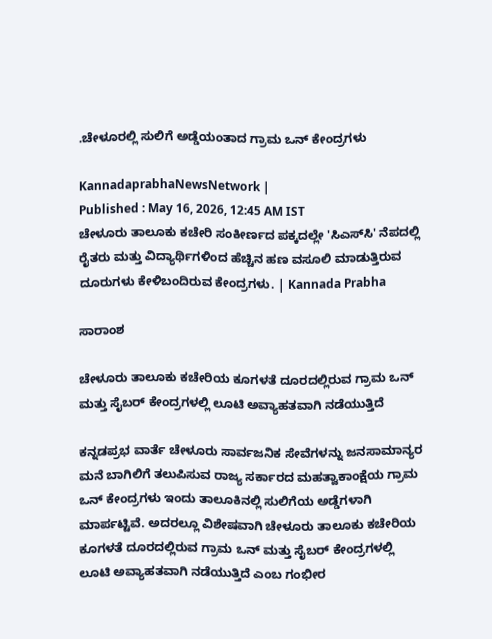.ಚೇಳೂರಲ್ಲಿ ಸುಲಿಗೆ ಅಡ್ಡೆಯಂತಾದ ಗ್ರಾಮ ಒನ್‌ ಕೇಂದ್ರಗಳು

KannadaprabhaNewsNetwork |
Published : May 16, 2026, 12:45 AM IST
ಚೇಳೂರು ತಾಲೂಕು ಕಚೇರಿ ಸಂಕೀರ್ಣದ ಪಕ್ಕದಲ್ಲೇ 'ಸಿಎಸ್‌ಸಿ' ನೆಪದಲ್ಲಿ ರೈತರು ಮತ್ತು ವಿದ್ಯಾರ್ಥಿಗಳಿಂದ ಹೆಚ್ಚಿನ ಹಣ ವಸೂಲಿ ಮಾಡುತ್ತಿರುವ ದೂರುಗಳು ಕೇಳಿಬಂದಿರುವ ಕೇಂದ್ರಗಳು. | Kannada Prabha

ಸಾರಾಂಶ

ಚೇಳೂರು ತಾಲೂಕು ಕಚೇರಿಯ ಕೂಗಳತೆ ದೂರದಲ್ಲಿರುವ ಗ್ರಾಮ ಒನ್ ಮತ್ತು ಸೈಬರ್ ಕೇಂದ್ರಗಳಲ್ಲಿ ಲೂಟಿ ಅವ್ಯಾಹತವಾಗಿ ನಡೆಯುತ್ತಿದೆ

ಕನ್ನಡಪ್ರಭ ವಾರ್ತೆ ಚೇಳೂರು ಸಾರ್ವಜನಿಕ ಸೇವೆಗಳನ್ನು ಜನಸಾಮಾನ್ಯರ ಮನೆ ಬಾಗಿಲಿಗೆ ತಲುಪಿಸುವ ರಾಜ್ಯ ಸರ್ಕಾರದ ಮಹತ್ವಾಕಾಂಕ್ಷೆಯ ಗ್ರಾಮ ಒನ್ ಕೇಂದ್ರಗಳು ಇಂದು ತಾಲೂಕಿನಲ್ಲಿ ಸುಲಿಗೆಯ ಅಡ್ಡೆಗಳಾಗಿ ಮಾರ್ಪಟ್ಟಿವೆ. ಅದರಲ್ಲೂ ವಿಶೇಷವಾಗಿ ಚೇಳೂರು ತಾಲೂಕು ಕಚೇರಿಯ ಕೂಗಳತೆ ದೂರದಲ್ಲಿರುವ ಗ್ರಾಮ ಒನ್ ಮತ್ತು ಸೈಬರ್ ಕೇಂದ್ರಗಳಲ್ಲಿ ಲೂಟಿ ಅವ್ಯಾಹತವಾಗಿ ನಡೆಯುತ್ತಿದೆ ಎಂಬ ಗಂಭೀರ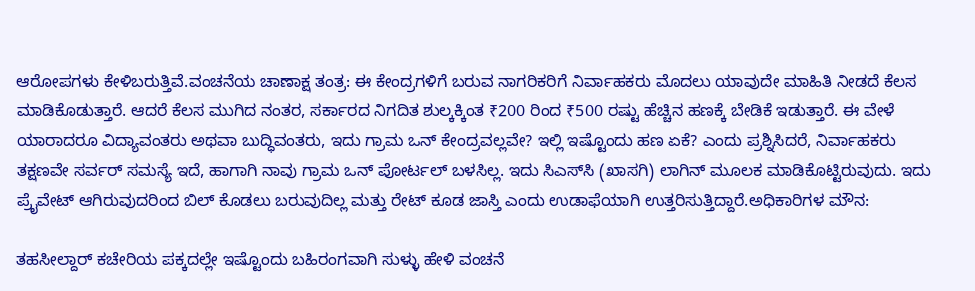ಆರೋಪಗಳು ಕೇಳಿಬರುತ್ತಿವೆ.ವಂಚನೆಯ ಚಾಣಾಕ್ಷ ತಂತ್ರ: ಈ ಕೇಂದ್ರಗಳಿಗೆ ಬರುವ ನಾಗರಿಕರಿಗೆ ನಿರ್ವಾಹಕರು ಮೊದಲು ಯಾವುದೇ ಮಾಹಿತಿ ನೀಡದೆ ಕೆಲಸ ಮಾಡಿಕೊಡುತ್ತಾರೆ. ಆದರೆ ಕೆಲಸ ಮುಗಿದ ನಂತರ, ಸರ್ಕಾರದ ನಿಗದಿತ ಶುಲ್ಕಕ್ಕಿಂತ ₹200 ರಿಂದ ₹500 ರಷ್ಟು ಹೆಚ್ಚಿನ ಹಣಕ್ಕೆ ಬೇಡಿಕೆ ಇಡುತ್ತಾರೆ. ಈ ವೇಳೆ ಯಾರಾದರೂ ವಿದ್ಯಾವಂತರು ಅಥವಾ ಬುದ್ಧಿವಂತರು, ಇದು ಗ್ರಾಮ ಒನ್ ಕೇಂದ್ರವಲ್ಲವೇ? ಇಲ್ಲಿ ಇಷ್ಟೊಂದು ಹಣ ಏಕೆ? ಎಂದು ಪ್ರಶ್ನಿಸಿದರೆ, ನಿರ್ವಾಹಕರು ತಕ್ಷಣವೇ ಸರ್ವರ್ ಸಮಸ್ಯೆ ಇದೆ, ಹಾಗಾಗಿ ನಾವು ಗ್ರಾಮ ಒನ್ ಪೋರ್ಟಲ್ ಬಳಸಿಲ್ಲ. ಇದು ಸಿಎಸ್‌ಸಿ (ಖಾಸಗಿ) ಲಾಗಿನ್ ಮೂಲಕ ಮಾಡಿಕೊಟ್ಟಿರುವುದು. ಇದು ಪ್ರೈವೇಟ್ ಆಗಿರುವುದರಿಂದ ಬಿಲ್ ಕೊಡಲು ಬರುವುದಿಲ್ಲ ಮತ್ತು ರೇಟ್ ಕೂಡ ಜಾಸ್ತಿ ಎಂದು ಉಡಾಫೆಯಾಗಿ ಉತ್ತರಿಸುತ್ತಿದ್ದಾರೆ.ಅಧಿಕಾರಿಗಳ ಮೌನ:

ತಹಸೀಲ್ದಾರ್ ಕಚೇರಿಯ ಪಕ್ಕದಲ್ಲೇ ಇಷ್ಟೊಂದು ಬಹಿರಂಗವಾಗಿ ಸುಳ್ಳು ಹೇಳಿ ವಂಚನೆ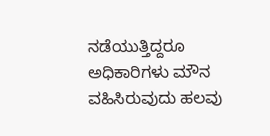ನಡೆಯುತ್ತಿದ್ದರೂ ಅಧಿಕಾರಿಗಳು ಮೌನ ವಹಿಸಿರುವುದು ಹಲವು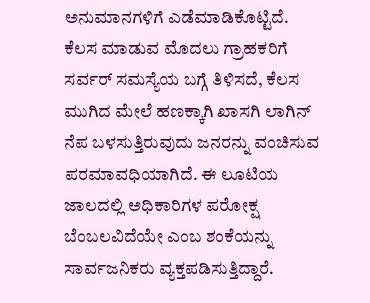ಅನುಮಾನಗಳಿಗೆ ಎಡೆಮಾಡಿಕೊಟ್ಟಿದೆ. ಕೆಲಸ ಮಾಡುವ ಮೊದಲು ಗ್ರಾಹಕರಿಗೆ ಸರ್ವರ್ ಸಮಸ್ಯೆಯ ಬಗ್ಗೆ ತಿಳಿಸದೆ, ಕೆಲಸ ಮುಗಿದ ಮೇಲೆ ಹಣಕ್ಕಾಗಿ ಖಾಸಗಿ ಲಾಗಿನ್ ನೆಪ ಬಳಸುತ್ತಿರುವುದು ಜನರನ್ನು ವಂಚಿಸುವ ಪರಮಾವಧಿಯಾಗಿದೆ. ಈ ಲೂಟಿಯ ಜಾಲದಲ್ಲಿ ಅಧಿಕಾರಿಗಳ ಪರೋಕ್ಷ ಬೆಂಬಲವಿದೆಯೇ ಎಂಬ ಶಂಕೆಯನ್ನು ಸಾರ್ವಜನಿಕರು ವ್ಯಕ್ತಪಡಿಸುತ್ತಿದ್ದಾರೆ.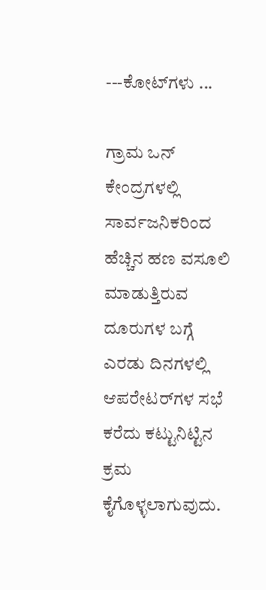---ಕೋಟ್‌ಗಳು ...

ಗ್ರಾಮ ಒನ್ ಕೇಂದ್ರಗಳಲ್ಲಿ ಸಾರ್ವಜನಿಕರಿಂದ ಹೆಚ್ಚಿನ ಹಣ ವಸೂಲಿ ಮಾಡುತ್ತಿರುವ ದೂರುಗಳ ಬಗ್ಗೆ ಎರಡು ದಿನಗಳಲ್ಲಿ ಆಪರೇಟರ್‌ಗಳ ಸಭೆ ಕರೆದು ಕಟ್ಟುನಿಟ್ಟಿನ ಕ್ರಮ ಕೈಗೊಳ್ಳಲಾಗುವುದು.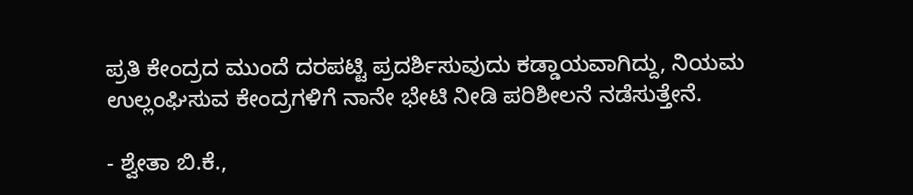ಪ್ರತಿ ಕೇಂದ್ರದ ಮುಂದೆ ದರಪಟ್ಟಿ ಪ್ರದರ್ಶಿಸುವುದು ಕಡ್ಡಾಯವಾಗಿದ್ದು, ನಿಯಮ ಉಲ್ಲಂಘಿಸುವ ಕೇಂದ್ರಗಳಿಗೆ ನಾನೇ ಭೇಟಿ ನೀಡಿ ಪರಿಶೀಲನೆ ನಡೆಸುತ್ತೇನೆ.

- ಶ್ವೇತಾ ಬಿ.ಕೆ.,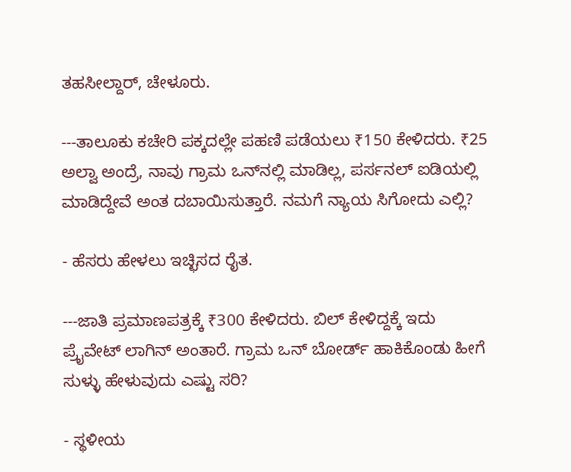ತಹಸೀಲ್ದಾರ್‌, ಚೇಳೂರು.

---ತಾಲೂಕು ಕಚೇರಿ ಪಕ್ಕದಲ್ಲೇ ಪಹಣಿ ಪಡೆಯಲು ₹150 ಕೇಳಿದರು. ₹25 ಅಲ್ವಾ ಅಂದ್ರೆ, ನಾವು ಗ್ರಾಮ ಒನ್‌ನಲ್ಲಿ ಮಾಡಿಲ್ಲ, ಪರ್ಸನಲ್ ಐಡಿಯಲ್ಲಿ ಮಾಡಿದ್ದೇವೆ ಅಂತ ದಬಾಯಿಸುತ್ತಾರೆ. ನಮಗೆ ನ್ಯಾಯ ಸಿಗೋದು ಎಲ್ಲಿ?

- ಹೆಸರು ಹೇಳಲು ಇಚ್ಛಿಸದ ರೈತ.

---ಜಾತಿ ಪ್ರಮಾಣಪತ್ರಕ್ಕೆ ₹300 ಕೇಳಿದರು. ಬಿಲ್ ಕೇಳಿದ್ದಕ್ಕೆ ಇದು ಪ್ರೈವೇಟ್ ಲಾಗಿನ್ ಅಂತಾರೆ. ಗ್ರಾಮ ಒನ್ ಬೋರ್ಡ್ ಹಾಕಿಕೊಂಡು ಹೀಗೆ ಸುಳ್ಳು ಹೇಳುವುದು ಎಷ್ಟು ಸರಿ?

- ಸ್ಥಳೀಯ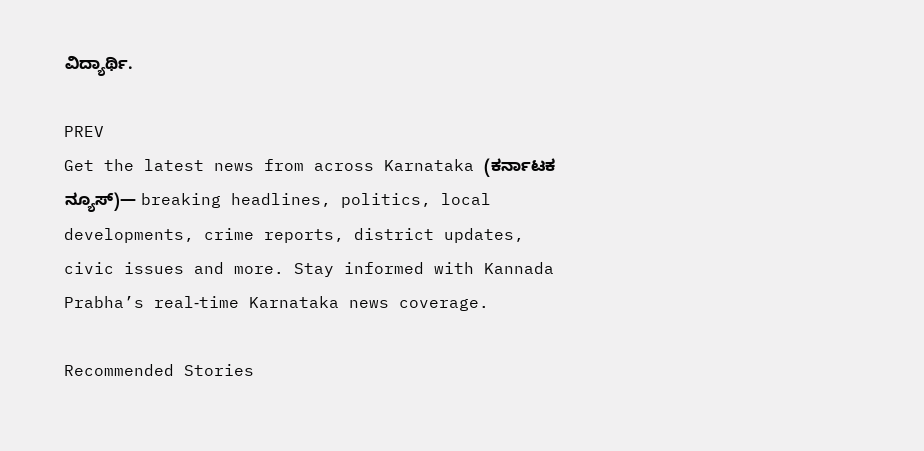ವಿದ್ಯಾರ್ಥಿ.

PREV
Get the latest news from across Karnataka (ಕರ್ನಾಟಕ ನ್ಯೂಸ್)— breaking headlines, politics, local developments, crime reports, district updates, civic issues and more. Stay informed with Kannada Prabha’s real‑time Karnataka news coverage.

Recommended Stories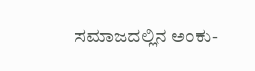ಸಮಾಜದಲ್ಲಿನ ಅಂಕು-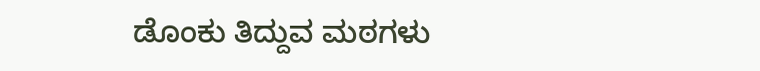ಡೊಂಕು ತಿದ್ದುವ ಮಠಗಳು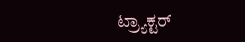ಟ್ರ್ಯಾಕ್ಟರ್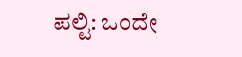ಪಲ್ಟಿ: ಒಂದೇ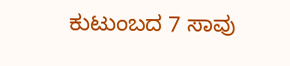ಕುಟುಂಬದ 7 ಸಾವು